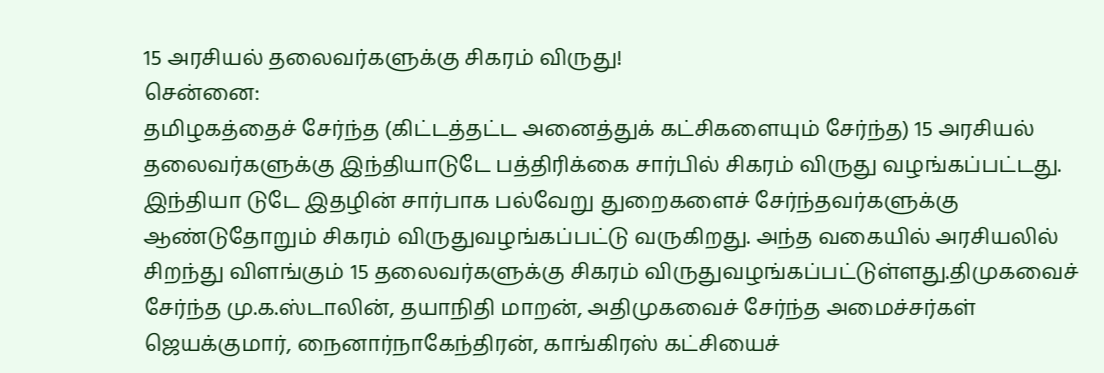15 அரசியல் தலைவர்களுக்கு சிகரம் விருது!
சென்னை:
தமிழகத்தைச் சேர்ந்த (கிட்டத்தட்ட அனைத்துக் கட்சிகளையும் சேர்ந்த) 15 அரசியல் தலைவர்களுக்கு இந்தியாடுடே பத்திரிக்கை சார்பில் சிகரம் விருது வழங்கப்பட்டது.
இந்தியா டுடே இதழின் சார்பாக பல்வேறு துறைகளைச் சேர்ந்தவர்களுக்கு ஆண்டுதோறும் சிகரம் விருதுவழங்கப்பட்டு வருகிறது. அந்த வகையில் அரசியலில் சிறந்து விளங்கும் 15 தலைவர்களுக்கு சிகரம் விருதுவழங்கப்பட்டுள்ளது.திமுகவைச் சேர்ந்த மு.க.ஸ்டாலின், தயாநிதி மாறன், அதிமுகவைச் சேர்ந்த அமைச்சர்கள் ஜெயக்குமார், நைனார்நாகேந்திரன், காங்கிரஸ் கட்சியைச்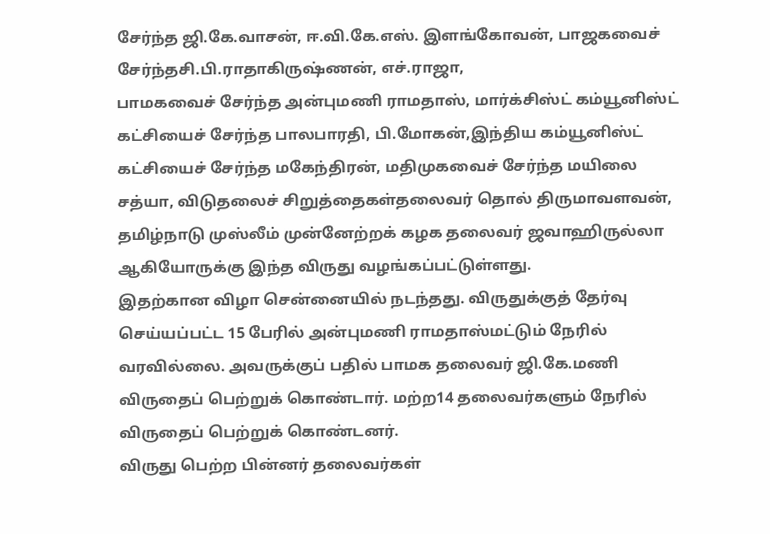சேர்ந்த ஜி.கே.வாசன், ஈ.வி.கே.எஸ். இளங்கோவன், பாஜகவைச் சேர்ந்தசி.பி.ராதாகிருஷ்ணன், எச்.ராஜா,
பாமகவைச் சேர்ந்த அன்புமணி ராமதாஸ், மார்க்சிஸ்ட் கம்யூனிஸ்ட் கட்சியைச் சேர்ந்த பாலபாரதி, பி.மோகன்,இந்திய கம்யூனிஸ்ட் கட்சியைச் சேர்ந்த மகேந்திரன், மதிமுகவைச் சேர்ந்த மயிலை சத்யா, விடுதலைச் சிறுத்தைகள்தலைவர் தொல் திருமாவளவன்,
தமிழ்நாடு முஸ்லீம் முன்னேற்றக் கழக தலைவர் ஜவாஹிருல்லா ஆகியோருக்கு இந்த விருது வழங்கப்பட்டுள்ளது.
இதற்கான விழா சென்னையில் நடந்தது. விருதுக்குத் தேர்வு செய்யப்பட்ட 15 பேரில் அன்புமணி ராமதாஸ்மட்டும் நேரில் வரவில்லை. அவருக்குப் பதில் பாமக தலைவர் ஜி.கே.மணி விருதைப் பெற்றுக் கொண்டார். மற்ற14 தலைவர்களும் நேரில் விருதைப் பெற்றுக் கொண்டனர்.
விருது பெற்ற பின்னர் தலைவர்கள்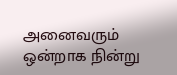அனைவரும் ஒன்றாக நின்று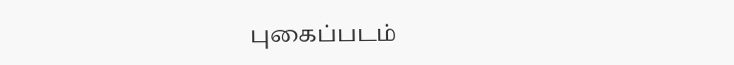புகைப்படம்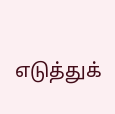எடுத்துக்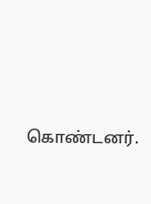கொண்டனர்.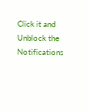Click it and Unblock the Notifications